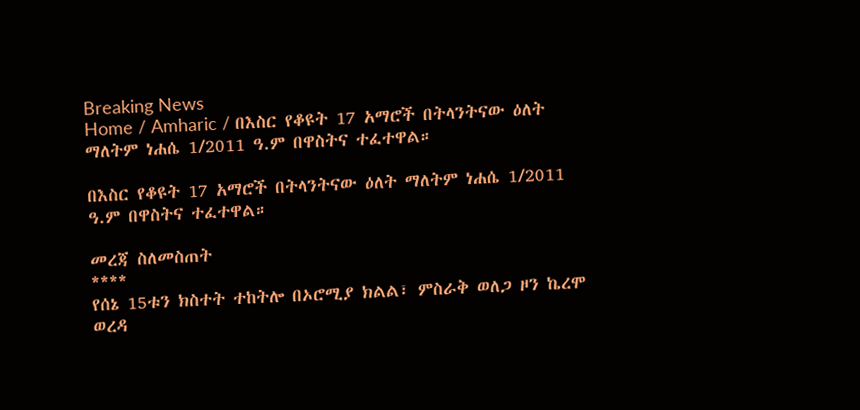Breaking News
Home / Amharic / በእስር የቆዩት 17 አማሮች በትላንትናው ዕለት ማለትም ነሐሴ 1/2011 ዓ.ም በዋስትና ተፈተዋል።

በእስር የቆዩት 17 አማሮች በትላንትናው ዕለት ማለትም ነሐሴ 1/2011 ዓ.ም በዋስትና ተፈተዋል።

መረጃ ስለመስጠት
****
የሰኔ 15ቱን ክስተት ተከትሎ በኦሮሚያ ክልል፣ ምስራቅ ወለጋ ዞን ኬረሞ ወረዳ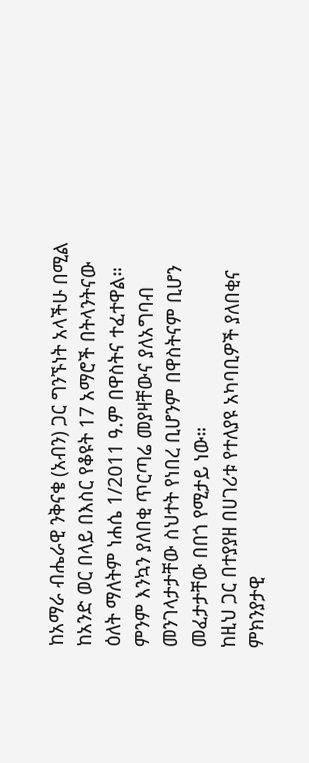ከአማራ ብሔራዊ ንቅናቄ (አብን) ጋር ግንኙነት አላችሁ በሚል ከአንድ ወር በላይ በእስር የቆዩት 17 አማሮች በትላንትናው ዕለት ማለትም ነሐሴ 1/2011 ዓ.ም በዋስትና ተፈተዋል። ምንም እንኳን ያለበቂ ጥርጣሬ መያዛቸውና ያለአግባብ መንገላታታቸው ስህተት የነበረ ቢሆንም በዋስትናም ቢሆን መፈታታቸው በበጎ የሚታይ ነው።
ከዚህ ጋር በተያያዘ በሀገሪቱ የተለያዩ አካባቢዎች ያለበቂና ምክንያታዊ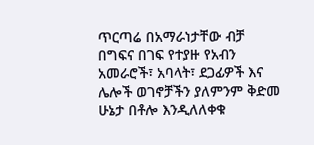ጥርጣሬ በአማራነታቸው ብቻ በግፍና በገፍ የተያዙ የአብን አመራሮች፣ አባላት፣ ደጋፊዎች እና ሌሎች ወገኖቻችን ያለምንም ቅድመ ሁኔታ በቶሎ እንዲለለቀቁ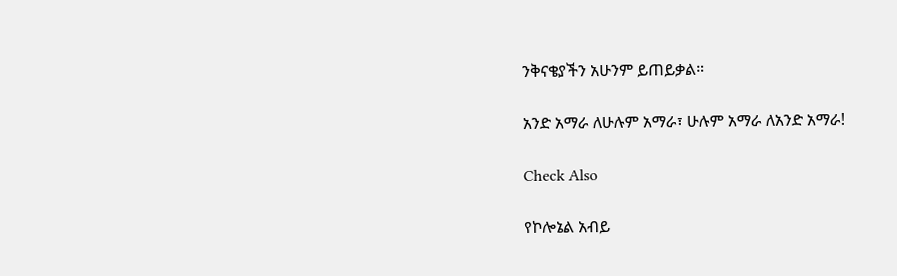ንቅናቄያችን አሁንም ይጠይቃል።

አንድ አማራ ለሁሉም አማራ፣ ሁሉም አማራ ለአንድ አማራ!

Check Also

የኮሎኔል አብይ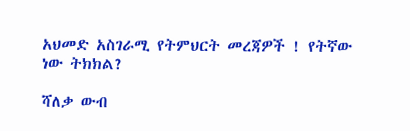አህመድ አስገራሚ የትምህርት መረጃዎች ! የትኛው ነው ትክክል?

ሻለቃ ውብ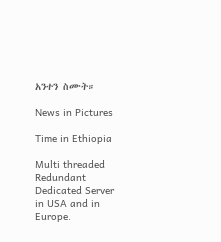አንተን ስሙት።

News in Pictures

Time in Ethiopia

Multi threaded Redundant Dedicated Server in USA and in Europe.